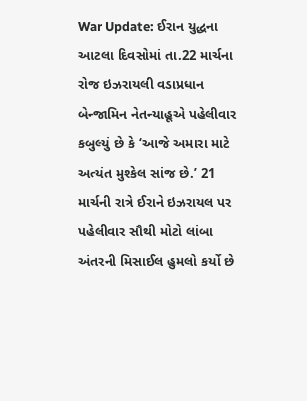War Update: ઈરાન યુદ્ધના આટલા દિવસોમાં તા.22 માર્ચના રોજ ઇઝરાયલી વડાપ્રધાન બેન્જામિન નેતન્યાહૂએ પહેલીવાર કબુલ્યું છે કે ‘આજે અમારા માટે અત્યંત મુશ્કેલ સાંજ છે.’ 21 માર્ચની રાત્રે ઈરાને ઇઝરાયલ પર પહેલીવાર સૌથી મોટો લાંબા અંતરની મિસાઈલ હુમલો કર્યો છે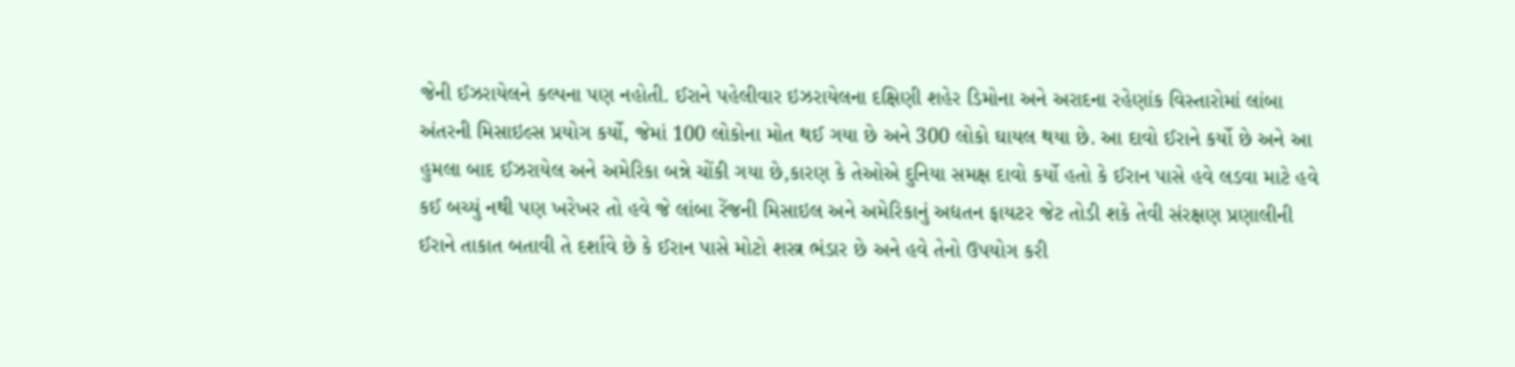જેની ઈઝરાયેલને કલ્પના પણ નહોતી. ઈરાને પહેલીવાર ઇઝરાયેલના દક્ષિણી શહેર ડિમોના અને અરાદના રહેણાંક વિસ્તારોમાં લાંબા અંતરની મિસાઇલ્સ પ્રયોગ કર્યો, જેમાં 100 લોકોના મોત થઈ ગયા છે અને 300 લોકો ઘાયલ થયા છે. આ દાવો ઈરાને કર્યો છે અને આ હુમલા બાદ ઈઝરાયેલ અને અમેરિકા બન્ને ચોંકી ગયા છે,કારણ કે તેઓએ દુનિયા સમક્ષ દાવો કર્યો હતો કે ઈરાન પાસે હવે લડવા માટે હવે કઈ બચ્યું નથી પણ ખરેખર તો હવે જે લાંબા રેંજની મિસાઇલ અને અમેરિકાનું અદ્યતન ફાયટર જેટ તોડી શકે તેવી સંરક્ષણ પ્રણાલીની ઈરાને તાકાત બતાવી તે દર્શાવે છે કે ઈરાન પાસે મોટો શસ્ત્ર ભંડાર છે અને હવે તેનો ઉપયોગ કરી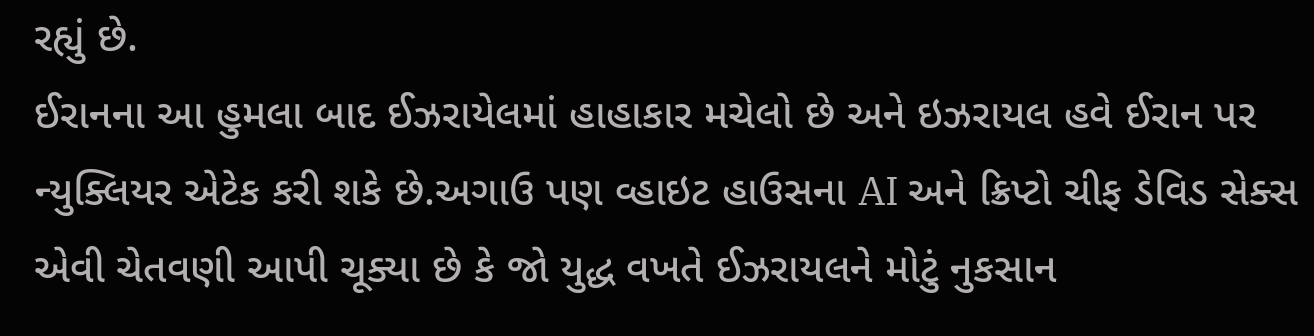રહ્યું છે.
ઈરાનના આ હુમલા બાદ ઈઝરાયેલમાં હાહાકાર મચેલો છે અને ઇઝરાયલ હવે ઈરાન પર ન્યુક્લિયર એટેક કરી શકે છે.અગાઉ પણ વ્હાઇટ હાઉસના AI અને ક્રિપ્ટો ચીફ ડેવિડ સેક્સ એવી ચેતવણી આપી ચૂક્યા છે કે જો યુદ્ધ વખતે ઈઝરાયલને મોટું નુકસાન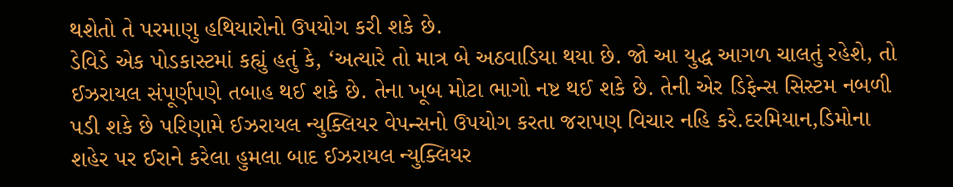થશેતો તે પરમાણુ હથિયારોનો ઉપયોગ કરી શકે છે.
ડેવિડે એક પોડકાસ્ટમાં કહ્યું હતું કે, ‘અત્યારે તો માત્ર બે અઠવાડિયા થયા છે. જો આ યુદ્ધ આગળ ચાલતું રહેશે, તો ઈઝરાયલ સંપૂર્ણપણે તબાહ થઈ શકે છે. તેના ખૂબ મોટા ભાગો નષ્ટ થઈ શકે છે. તેની એર ડિફેન્સ સિસ્ટમ નબળી પડી શકે છે પરિણામે ઈઝરાયલ ન્યુક્લિયર વેપન્સનો ઉપયોગ કરતા જરાપણ વિચાર નહિ કરે.દરમિયાન,ડિમોના શહેર પર ઈરાને કરેલા હુમલા બાદ ઈઝરાયલ ન્યુક્લિયર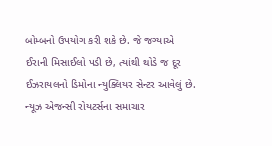બોમ્બનો ઉપયોગ કરી શકે છે. જે જગ્યાએ ઈરાની મિસાઈલો પડી છે, ત્યાંથી થોડે જ દૂર ઈઝરાયલનો ડિમોના ન્યુક્લિયર સેન્ટર આવેલું છે.
ન્યૂઝ એજન્સી રોયટર્સના સમાચાર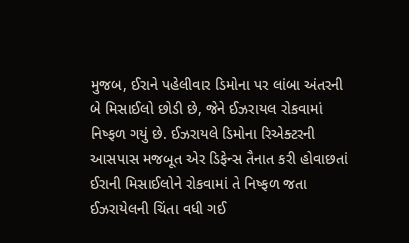મુજબ, ઈરાને પહેલીવાર ડિમોના પર લાંબા અંતરની બે મિસાઈલો છોડી છે, જેને ઈઝરાયલ રોકવામાં નિષ્ફળ ગયું છે. ઈઝરાયલે ડિમોના રિએક્ટરની આસપાસ મજબૂત એર ડિફેન્સ તૈનાત કરી હોવાછતાં ઈરાની મિસાઈલોને રોકવામાં તે નિષ્ફળ જતા ઈઝરાયેલની ચિંતા વધી ગઈ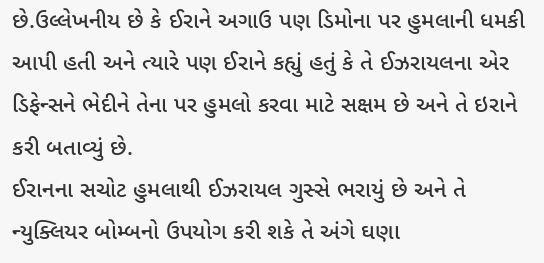છે.ઉલ્લેખનીય છે કે ઈરાને અગાઉ પણ ડિમોના પર હુમલાની ધમકી આપી હતી અને ત્યારે પણ ઈરાને કહ્યું હતું કે તે ઈઝરાયલના એર ડિફેન્સને ભેદીને તેના પર હુમલો કરવા માટે સક્ષમ છે અને તે ઇરાને કરી બતાવ્યું છે.
ઈરાનના સચોટ હુમલાથી ઈઝરાયલ ગુસ્સે ભરાયું છે અને તે ન્યુક્લિયર બોમ્બનો ઉપયોગ કરી શકે તે અંગે ઘણા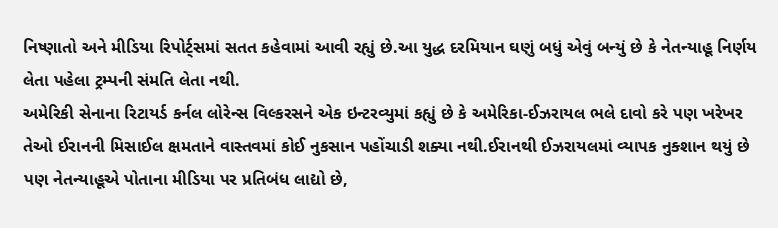નિષ્ણાતો અને મીડિયા રિપોર્ટ્સમાં સતત કહેવામાં આવી રહ્યું છે.આ યુદ્ધ દરમિયાન ઘણું બધું એવું બન્યું છે કે નેતન્યાહૂ નિર્ણય લેતા પહેલા ટ્રમ્પની સંમતિ લેતા નથી.
અમેરિકી સેનાના રિટાયર્ડ કર્નલ લોરેન્સ વિલ્કરસને એક ઇન્ટરવ્યુમાં કહ્યું છે કે અમેરિકા-ઈઝરાયલ ભલે દાવો કરે પણ ખરેખર તેઓ ઈરાનની મિસાઈલ ક્ષમતાને વાસ્તવમાં કોઈ નુકસાન પહોંચાડી શક્યા નથી.ઈરાનથી ઈઝરાયલમાં વ્યાપક નુક્શાન થયું છે પણ નેતન્યાહૂએ પોતાના મીડિયા પર પ્રતિબંધ લાદ્યો છે,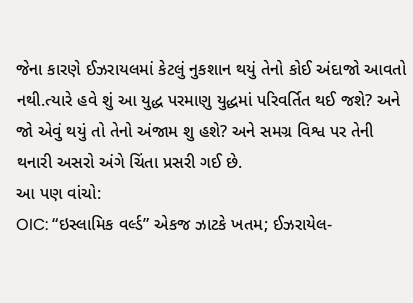જેના કારણે ઈઝરાયલમાં કેટલું નુકશાન થયું તેનો કોઈ અંદાજો આવતો નથી.ત્યારે હવે શું આ યુદ્ધ પરમાણુ યુદ્ધમાં પરિવર્તિત થઈ જશે? અને જો એવું થયું તો તેનો અંજામ શુ હશે? અને સમગ્ર વિશ્વ પર તેની થનારી અસરો અંગે ચિંતા પ્રસરી ગઈ છે.
આ પણ વાંચો:
OIC: “ઇસ્લામિક વર્લ્ડ” એકજ ઝાટકે ખતમ; ઈઝરાયેલ-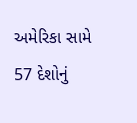અમેરિકા સામે 57 દેશોનું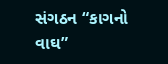સંગઠન “કાગનો વાઘ”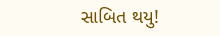સાબિત થયુ!